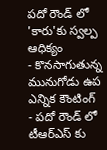పదో రౌండ్ లో 'కారు'కు స్వల్ప ఆధిక్యం
- కొనసాగుతున్న మునుగోడు ఉప ఎన్నిక కౌంటింగ్
- పదో రౌండ్ లో టీఆర్ఎస్ కు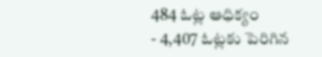484 ఓట్ల ఆధిక్యం
- 4,407 ఓట్లకు పెరిగిన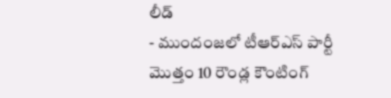లీడ్
- ముందంజలో టీఆర్ఎస్ పార్టీ
మొత్తం 10 రౌండ్ల కౌంటింగ్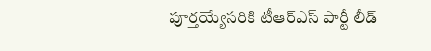పూర్తయ్యేసరికి టీఆర్ఎస్ పార్టీ లీడ్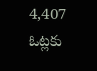4,407 ఓట్లకు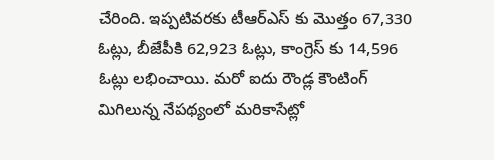చేరింది. ఇప్పటివరకు టీఆర్ఎస్ కు మొత్తం 67,330 ఓట్లు, బీజేపీకి 62,923 ఓట్లు, కాంగ్రెస్ కు 14,596 ఓట్లు లభించాయి. మరో ఐదు రౌండ్ల కౌంటింగ్ మిగిలున్న నేపథ్యంలో మరికాసేట్లో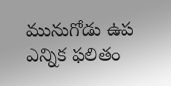మునుగోడు ఉప ఎన్నిక ఫలితం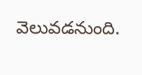వెలువడనుంది.